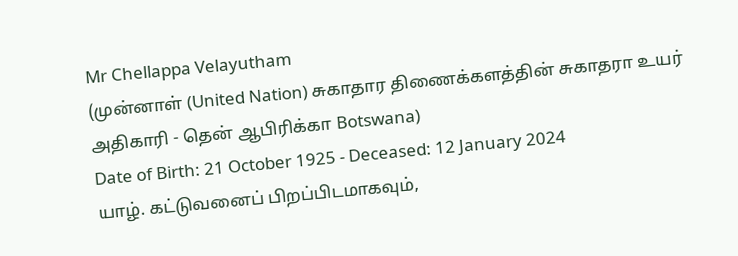Mr Chellappa Velayutham
(முன்னாள் (United Nation) சுகாதார திணைக்களத்தின் சுகாதரா உயர் அதிகாரி - தென் ஆபிரிக்கா Botswana)
Date of Birth: 21 October 1925 - Deceased: 12 January 2024
யாழ். கட்டுவனைப் பிறப்பிடமாகவும்,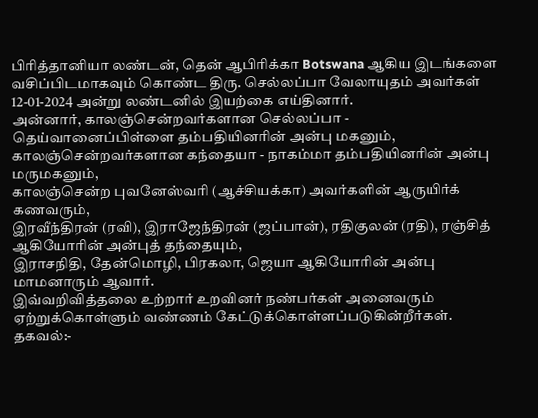பிரித்தானியா லண்டன், தென் ஆபிரிக்கா Botswana ஆகிய இடங்களை வசிப்பிடமாகவும் கொண்ட திரு. செல்லப்பா வேலாயுதம் அவர்கள் 12-01-2024 அன்று லண்டனில் இயற்கை எய்தினார்.
அன்னார், காலஞ்சென்றவர்களான செல்லப்பா - தெய்வானைப்பிள்ளை தம்பதியினரின் அன்பு மகனும்,
காலஞ்சென்றவர்களான கந்தையா - நாகம்மா தம்பதியினரின் அன்பு மருமகனும்,
காலஞ்சென்ற புவனேஸ்வரி (ஆச்சியக்கா) அவர்களின் ஆருயிர்க் கணவரும்,
இரவீந்திரன் (ரவி), இராஜேந்திரன் (ஜப்பான்), ரதிகுலன் (ரதி), ரஞ்சித் ஆகியோரின் அன்புத் தந்தையும்,
இராசநிதி, தேன்மொழி, பிரகலா, ஜெயா ஆகியோரின் அன்பு மாமனாரும் ஆவார்.
இவ்வறிவித்தலை உற்றார் உறவினர் நண்பர்கள் அனைவரும் ஏற்றுக்கொள்ளும் வண்ணம் கேட்டுக்கொள்ளப்படுகின்றீர்கள்.
தகவல்:-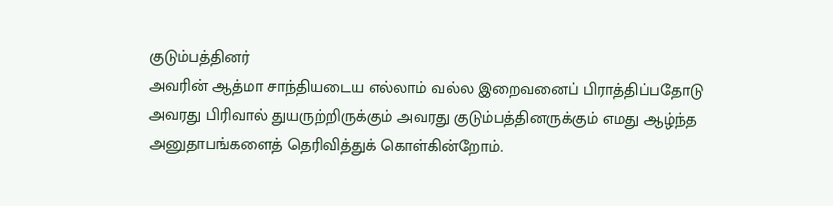குடும்பத்தினர்
அவரின் ஆத்மா சாந்தியடைய எல்லாம் வல்ல இறைவனைப் பிராத்திப்பதோடு அவரது பிரிவால் துயருற்றிருக்கும் அவரது குடும்பத்தினருக்கும் எமது ஆழ்ந்த அனுதாபங்களைத் தெரிவித்துக் கொள்கின்றோம்.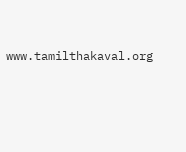www.tamilthakaval.org